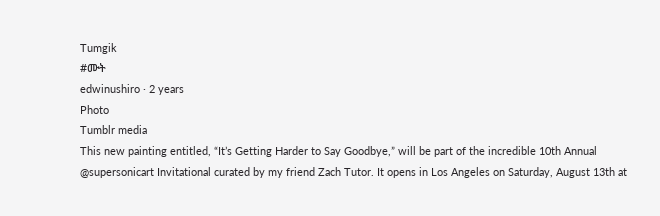Tumgik
#ሙት
edwinushiro · 2 years
Photo
Tumblr media
This new painting entitled, “It’s Getting Harder to Say Goodbye,” will be part of the incredible 10th Annual @supersonicart Invitational curated by my friend Zach Tutor. It opens in Los Angeles on Saturday, August 13th at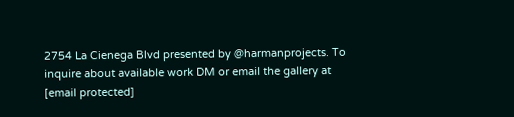2754 La Cienega Blvd presented by @harmanprojects. To inquire about available work DM or email the gallery at [email protected]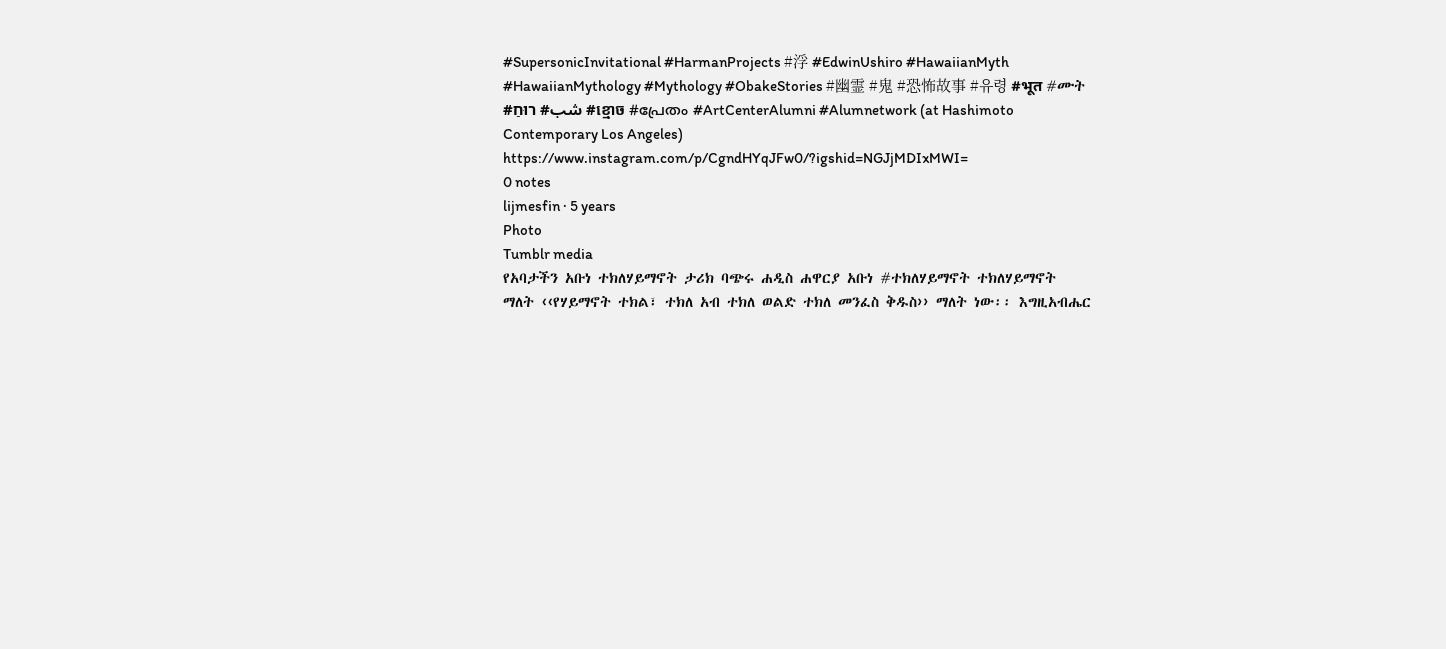#SupersonicInvitational #HarmanProjects #浮 #EdwinUshiro #HawaiianMyth #HawaiianMythology #Mythology #ObakeStories #幽霊 #鬼 #恐怖故事 #유령 #भूत #ሙት #شب# רוּחַ #ខ្មោច #പ്രേതം #ArtCenterAlumni #Alumnetwork (at Hashimoto Contemporary Los Angeles) https://www.instagram.com/p/CgndHYqJFw0/?igshid=NGJjMDIxMWI=
0 notes
lijmesfin · 5 years
Photo
Tumblr media
የአባታችን አቡነ ተክለሃይማኖት ታሪክ ባጭሩ ሐዲስ ሐዋርያ አቡነ #ተክለሃይማኖት ተክለሃይማኖት ማለት ‹‹የሃይማኖት ተክል፣ ተክለ አብ ተክለ ወልድ ተክለ መንፈስ ቅዱስ›› ማለት ነው፡፡ እግዚአብሔር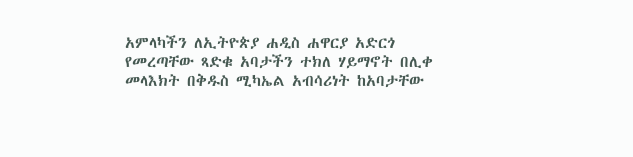አምላካችን ለኢትዮጵያ ሐዲስ ሐዋርያ አድርጎ የመረጣቸው ጻድቁ አባታችን ተክለ ሃይማኖት በሊቀ መላእክት በቅዱስ ሚካኤል አብሳሪነት ከአባታቸው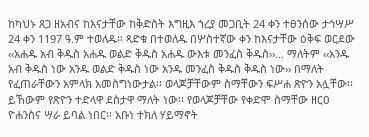ከካህኑ ጸጋ ዘአብና ከእናታቸው ከቅድስት እግዚእ ኀረያ መጋቢት 24 ቀን ተፀንሰው ታኅሣሥ 24 ቀን 1197 ዓ.ም ተወለዱ፡፡ ጻድቁ በተወለዱ በሦስተኛው ቀን ከእናታቸው ዕቅፍ ወርደው ‹‹አሐዱ አብ ቅዱስ አሐዱ ወልድ ቅዱስ አሐዱ ውእቱ መንፈስ ቅዱስ››... ማለትም ‹‹አንዱ አብ ቅዱስ ነው አንዱ ወልድ ቅዱስ ነው አንዱ መንፈስ ቅዱስ ቅዱስ ነው›› በማለት የፈጠራቸውን አምላክ አመስግነውታል፡፡ ወላጆቻቸውም ስማቸውን ፍሥሐ ጽዮን አሏቸው፡፡ ይኸውም የጽዮን ተድላዋ ደስታዋ ማለት ነው፡፡ የወላጆቻቸው የቀድሞ ስማቸው ዘርዐ ዮሐንስና ሣራ ይባል ነበር፡፡ አቡነ ተክለ ሃይማኖት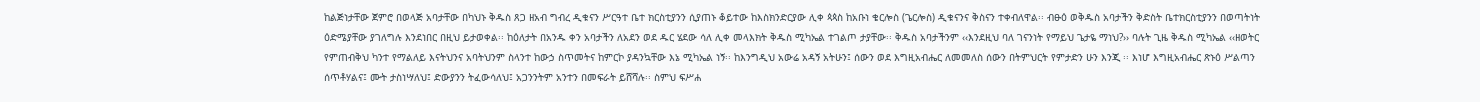ከልጅነታቸው ጀምሮ በወላጅ አባታቸው በካህኑ ቅዱስ ጸጋ ዘአብ ግብረ ዲቁናን ሥርዓተ ቤተ ክርስቲያንን ሲያጠኑ ቆይተው ከእስክንድርያው ሊቀ ጳጳስ ከአቡነ ቄርሎስ (ጌርሎስ) ዲቁናንና ቅስናን ተቀብለዋል፡፡ ብፁዕ ወቅዱስ አባታችን ቅድስት ቤተክርስቲያንን በወጣትነት ዕድሜያቸው ያገለግሉ እንደነበር በዚህ ይታወቀል፡፡ ከዕለታት በአንዱ ቀን አባታችን ለአደን ወደ ዱር ሄደው ሳለ ሊቀ መላእክት ቅዱስ ሚካኤል ተገልጦ ታያቸው፡፡ ቅዱስ አባታችንም ‹‹እንደዚህ ባለ ገናንነት የማይህ ጌታዬ ማነህ?›› ባሉት ጊዜ ቅዱስ ሚካኤል ‹‹ዘወትር የምጠብቅህ ካንተ የማልለይ እናትህንና አባትህንም ስላንተ ከውኃ ስጥመትና ከምርኮ ያዳንኳቸው እኔ ሚካኤል ነኝ፡፡ ከእንግዲህ አውሬ አዳኝ አትሁን፤ ሰውን ወደ እግዚአብሔር ለመመለስ ሰውን በትምህርት የምታድን ሁን እንጂ ፡፡ እነሆ እግዚአብሔር ጽኑዕ ሥልጣን ሰጥቶሃልና፤ ሙት ታስነሣለህ፤ ድውያንን ትፈውሳለህ፤ አጋንንትም አንተን በመፍራት ይሸሻሉ፡፡ ስምህ ፍሥሐ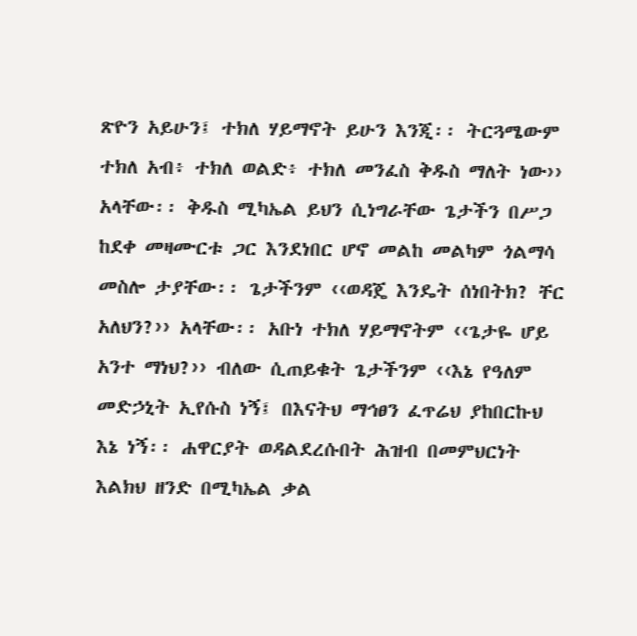ጽዮን አይሁን፤ ተክለ ሃይማኖት ይሁን እንጂ፡፡ ትርጓሜውም ተክለ አብ፥ ተክለ ወልድ፥ ተክለ መንፈስ ቅዱስ ማለት ነው›› አላቸው፡፡ ቅዱስ ሚካኤል ይህን ሲነግራቸው ጌታችን በሥጋ ከደቀ መዛሙርቱ ጋር እንደነበር ሆኖ መልከ መልካም ጎልማሳ መስሎ ታያቸው፡፡ ጌታችንም ‹‹ወዳጄ እንዴት ሰነበትክ? ቸር አለህን?›› አላቸው፡፡ አቡነ ተክለ ሃይማኖትም ‹‹ጌታዬ ሆይ አንተ ማነህ?›› ብለው ሲጠይቁት ጌታችንም ‹‹እኔ የዓለም መድኃኒት ኢየሱስ ነኝ፤ በእናትህ ማኅፀን ፈጥሬህ ያከበርኩህ እኔ ነኝ፡፡ ሐዋርያት ወዳልደረሱበት ሕዝብ በመምህርነት እልክህ ዘንድ በሚካኤል ቃል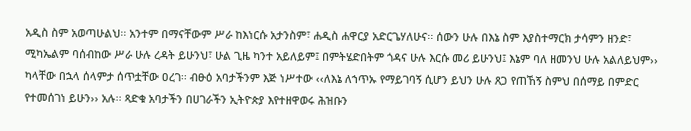አዲስ ስም አወጣሁልህ፡፡ አንተም በማናቸውም ሥራ ከእነርሱ አታንስም፣ ሐዲስ ሐዋርያ አድርጌሃለሁና፡፡ ሰውን ሁሉ በእኔ ስም እያስተማርክ ታሳምን ዘንድ፣ ሚካኤልም ባሰብከው ሥራ ሁሉ ረዳት ይሁንህ፣ ሁል ጊዜ ካንተ አይለይም፤ በምትሄድበትም ጎዳና ሁሉ እርሱ መሪ ይሁንህ፤ እኔም ባለ ዘመንህ ሁሉ አልለይህም›› ካላቸው በኋላ ሰላምታ ሰጥቷቸው ዐረገ፡፡ ብፁዕ አባታችንም እጅ ነሥተው ‹‹ለእኔ ለኀጥኡ የማይገባኝ ሲሆን ይህን ሁሉ ጸጋ የጠኸኝ ስምህ በሰማይ በምድር የተመሰገነ ይሁን›› አሉ፡፡ ጻድቁ አባታችን በሀገራችን ኢትዮጵያ እየተዘዋወሩ ሕዝቡን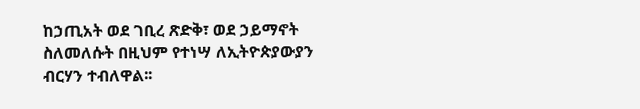ከኃጢአት ወደ ገቢረ ጽድቅ፣ ወደ ኃይማኖት ስለመለሱት በዚህም የተነሣ ለኢትዮጵያውያን ብርሃን ተብለዋል፡፡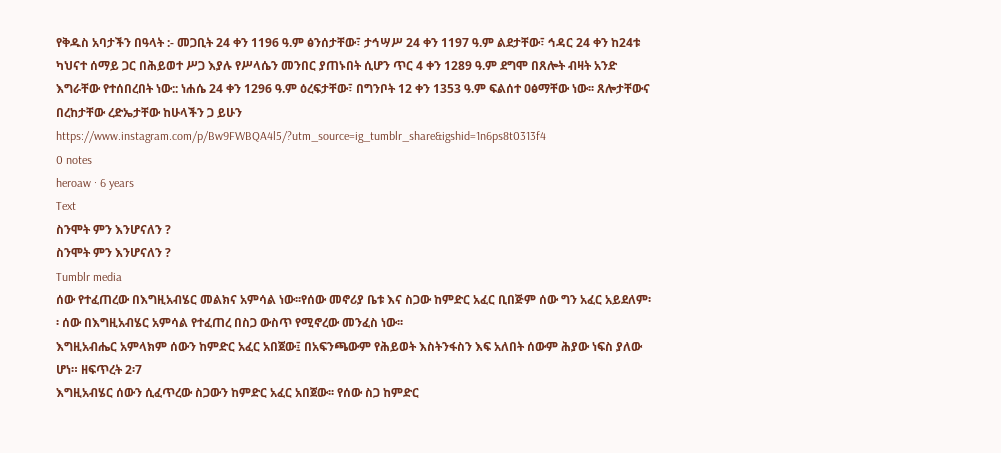የቅዱስ አባታችን በዓላት :- መጋቢት 24 ቀን 1196 ዓ.ም ፅንሰታቸው፣ ታኅሣሥ 24 ቀን 1197 ዓ.ም ልደታቸው፣ ኅዳር 24 ቀን ከ24ቱ ካህናተ ሰማይ ጋር በሕይወተ ሥጋ እያሉ የሥላሴን መንበር ያጠኑበት ሲሆን ጥር 4 ቀን 1289 ዓ.ም ደግሞ በጸሎት ብዛት አንድ እግራቸው የተሰበረበት ነው:: ነሐሴ 24 ቀን 1296 ዓ.ም ዕረፍታቸው፣ በግንቦት 12 ቀን 1353 ዓ.ም ፍልሰተ ዐፅማቸው ነው፡፡ ጸሎታቸውና በረከታቸው ረድኤታቸው ከሁላችን ጋ ይሁን https://www.instagram.com/p/Bw9FWBQA4l5/?utm_source=ig_tumblr_share&igshid=1n6ps8t0313f4
0 notes
heroaw · 6 years
Text
ስንሞት ምን እንሆናለን ?
ስንሞት ምን እንሆናለን ?
Tumblr media
ሰው የተፈጠረው በእግዚአብሄር መልክና አምሳል ነው፡፡የሰው መኖሪያ ቤቱ እና ስጋው ከምድር አፈር ቢበጅም ሰው ግን አፈር አይደለም፡፡ ሰው በእግዚአብሄር አምሳል የተፈጠረ በስጋ ውስጥ የሚኖረው መንፈስ ነው፡፡
እግዚአብሔር አምላክም ሰውን ከምድር አፈር አበጀው፤ በአፍንጫውም የሕይወት እስትንፋስን እፍ አለበት ሰውም ሕያው ነፍስ ያለው ሆነ። ዘፍጥረት 2፡7
እግዚአብሄር ሰውን ሲፈጥረው ስጋውን ከምድር አፈር አበጀው፡፡ የሰው ስጋ ከምድር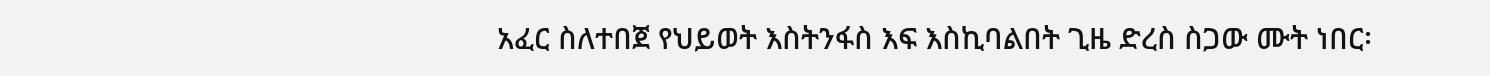አፈር ስለተበጀ የህይወት እስትንፋስ እፍ እስኪባልበት ጊዜ ድረስ ስጋው ሙት ነበር፡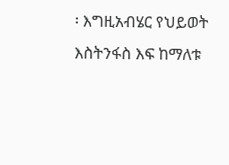፡ እግዚአብሄር የህይወት እስትንፋስ እፍ ከማለቱ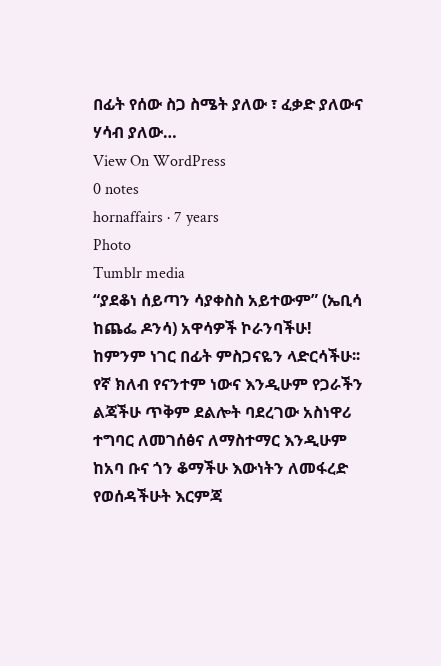በፊት የሰው ስጋ ስሜት ያለው ፣ ፈቃድ ያለውና ሃሳብ ያለው…
View On WordPress
0 notes
hornaffairs · 7 years
Photo
Tumblr media
“ያደቆነ ሰይጣን ሳያቀስስ አይተውም” (ኤቢሳ ከጨፌ ዶንሳ) አዋሳዎች ኮራንባችሁ! ከምንም ነገር በፊት ምስጋናዬን ላድርሳችሁ፡፡ የኛ ክለብ የናንተም ነውና እንዲሁም የጋራችን ልጃችሁ ጥቅም ደልሎት ባደረገው አስነዋሪ ተግባር ለመገሰፅና ለማስተማር እንዲሁም ከአባ ቡና ጎን ቆማችሁ እውነትን ለመፋረድ የወሰዳችሁት እርምጃ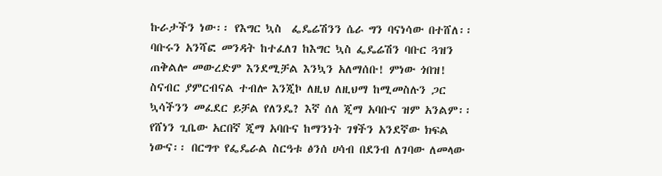ኩራታችን ነው፡፡ የእግር ኳስ  ፌዴሬሽንን ሴራ ግን ባናነሳው በተሸለ፡፡ ባቡሩን አንሻፎ መንዳት ከተፈለገ ከእግር ኳስ ፌዴሬሽን ባቡር ጓዝን ጠቅልሎ መውረድም እንደሚቻል እንኳን አለማሰቡ! ምነው ጎበዝ! ስናብር ያምርብናል ተብሎ እንጂኮ ለዚህ ለዚህማ ከሚመስሉን ጋር ኳሳችንን መፈደር ይቻል የለንዴ? እኛ ሰለ ጂማ አባቡና ዝም አንልም፡፡ የሸነን ጊቤው አርበኛ ጂማ አባቡና ከማንነት ገፃችን አንደኛው ክፍል ነውና፡፡ በርግጥ የፌዴራል ስርዓቱ ፅንሰ ሀሳብ በደንብ ለገባው ለመላው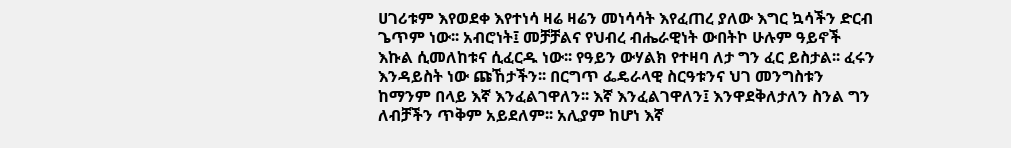ሀገሪቱም እየወደቀ እየተነሳ ዛሬ ዛሬን መነሳሳት እየፈጠረ ያለው እግር ኳሳችን ድርብ ጌጥም ነው፡፡ አብሮነት፤ መቻቻልና የህብረ ብሔራዊነት ውበትኮ ሁሉም ዓይኖች እኩል ሲመለከቱና ሲፈርዱ ነው፡፡ የዓይን ውሃልክ የተዛባ ለታ ግን ፈር ይስታል፡፡ ፈሩን እንዳይስት ነው ጩኸታችን፡፡ በርግጥ ፌዴራላዊ ስርዓቱንና ህገ መንግስቱን ከማንም በላይ እኛ እንፈልገዋለን፡፡ እኛ እንፈልገዋለን፤ እንዋደቅለታለን ስንል ግን ለብቻችን ጥቅም አይደለም፡፡ አሊያም ከሆነ እኛ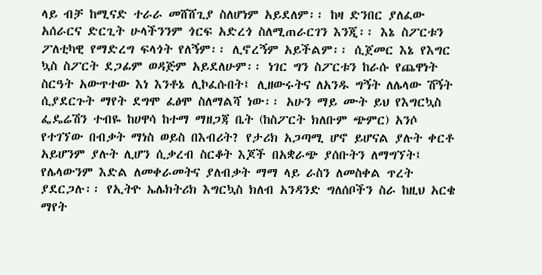ላይ ብቻ ከሚናድ ተራራ መሸሸጊያ ስለሆነም አይደለም፡፡ ከዛ ድንበር ያለፈው አሰራርና ድርጊት ሁላችንንም ጎርፍ አድረጎ ስለሚጠራርገን እንጂ፡፡ እኔ ስፖርቱን ፖለቲካዊ የማድረግ ፍላጎት የለኝም፡፡ ሊኖረኝም አይችልም፡፡ ሲጀመር እኔ የእግር ኳስ ስፖርት ደጋፊም ወዳጅም አይደለሁም፡፡ ነገር ግን ስፖርቱን ከራሱ የጨዋነት ስርዓት አውጥተው እነ እንቶኔ ሊኮፈሱበት፤ ሊዘውሩትና ለአንዱ ግኝት ለሌላው ሽኝት ሲያደርጉት ማየት ደግሞ ፈፅሞ ስለማልሻ ነው፡፡ አሁን ማይ ሙት ይህ የእግርኳስ ፌዴሬሽን ተብዬ ከሀዋሳ ከተማ ማዘጋጃ ቤት (ከስፖርት ክለቡም ጭምር) አንሶ የተገኘው በብቃት ማነስ ወይስ በእብሪት? የታሪክ አጋጣሚ ሆኖ ይሆናል ያሉት ቀርቶ አይሆንም ያሉት ሊሆን ሲቃረብ ስርቆት እጆች በአቋራጭ ያሰቡትን ለማግኘት፤ የሌላውንም እድል ለመቀራመትና ያለብቃት ማማ ላይ ራስን ለመስቀል ጥረት ያደርጋሉ፡፡ የኢትዮ ኤሌክትሪክ እግርኳስ ክለብ አንዳንድ ግለሰቦችን ስራ ከዚህ አርቄ ማየት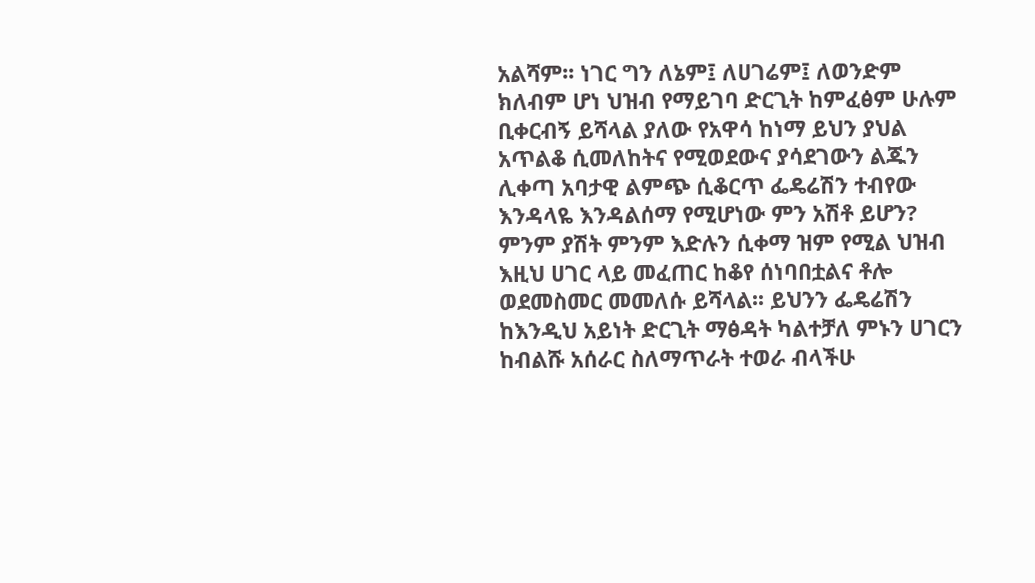አልሻም፡፡ ነገር ግን ለኔም፤ ለሀገሬም፤ ለወንድም ክለብም ሆነ ህዝብ የማይገባ ድርጊት ከምፈፅም ሁሉም ቢቀርብኝ ይሻላል ያለው የአዋሳ ከነማ ይህን ያህል አጥልቆ ሲመለከትና የሚወደውና ያሳደገውን ልጁን ሊቀጣ አባታዊ ልምጭ ሲቆርጥ ፌዴሬሽን ተብየው እንዳላዬ እንዳልሰማ የሚሆነው ምን አሽቶ ይሆን? ምንም ያሽት ምንም እድሉን ሲቀማ ዝም የሚል ህዝብ እዚህ ሀገር ላይ መፈጠር ከቆየ ሰነባበቷልና ቶሎ ወደመስመር መመለሱ ይሻላል፡፡ ይህንን ፌዴሬሽን ከእንዲህ አይነት ድርጊት ማፅዳት ካልተቻለ ምኑን ሀገርን ከብልሹ አሰራር ስለማጥራት ተወራ ብላችሁ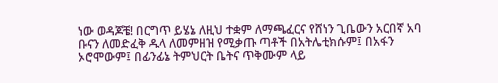ነው ወዳጆቼ! በርግጥ ይሄኔ ለዚህ ተቋም ለማጫፈርና የሸነን ጊቤውን አርበኛ አባ ቡናን ለመድፈቅ ዱላ ለመምዘዝ የሚቃጡ ጣቶች በአትሌቲክሱም፤ በአፋን ኦሮሞውም፤ በፊንፊኔ ትምህርት ቤትና ጥቅሙም ላይ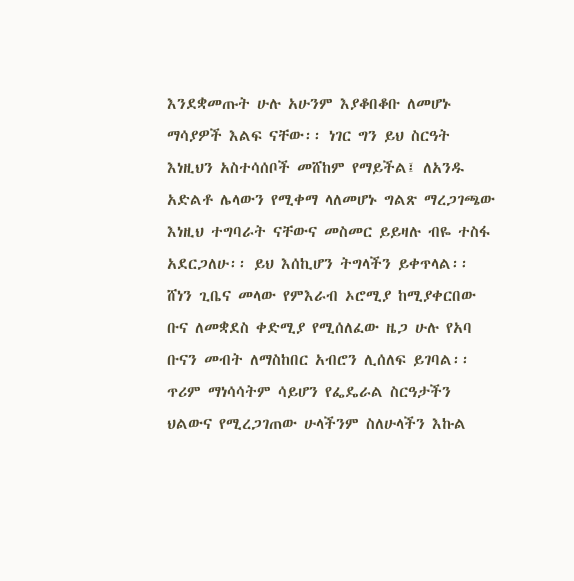እንደቋመጡት ሁሉ አሁንም እያቆበቆቡ ለመሆኑ ማሳያዎች እልፍ ናቸው፡፡ ነገር ግን ይህ ስርዓት እነዚህን አስተሳሰቦች መሸከም የማይችል፤ ለአንዱ አድልቶ ሌላውን የሚቀማ ላለመሆኑ ግልጽ ማረጋገጫው እነዚህ ተግባራት ናቸውና መስመር ይይዛሉ ብዬ ተስፋ አደርጋለሁ፡፡ ይህ እሰኪሆን ትግላችን ይቀጥላል፡፡ ሸነን ጊቤና መላው የምእራብ ኦሮሚያ ከሚያቀርበው ቡና ለመቋደስ ቀድሚያ የሚሰለፈው ዜጋ ሁሉ የአባ ቡናን መብት ለማስከበር አብሮን ሊሰለፍ ይገባል፡፡ ጥሪም ማነሳሳትም ሳይሆን የፌዴራል ስርዓታችን ህልውና የሚረጋገጠው ሁላችንም ስለሁላችን እኩል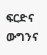ፍርድና ውግንና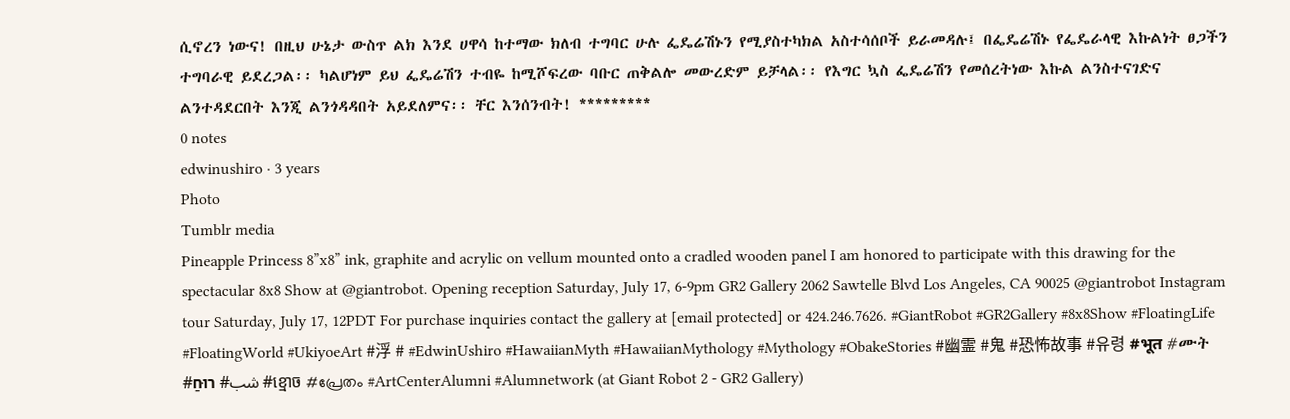ሲኖረን ነውና! በዚህ ሁኔታ ውስጥ ልክ እንደ ሀዋሳ ከተማው ክለብ ተግባር ሁሉ ፌዴሬሽኑን የሚያስተካክል አስተሳሰቦች ይራመዳሉ፤ በፌዴሬሽኑ የፌዴራላዊ እኩልነት ፀጋችን ተግባራዊ ይደረጋል፡፡ ካልሆነም ይህ ፌዴሬሽን ተብዬ ከሚሾፍረው ባቡር ጠቅልሎ መውረድም ይቻላል፡፡ የእግር ኳስ ፌዴሬሽን የመሰረትነው እኩል ልንስተናገድና ልንተዳደርበት እንጂ ልንጎዳዳበት አይደለምና፡፡ ቸር እንሰንብት! *********
0 notes
edwinushiro · 3 years
Photo
Tumblr media
Pineapple Princess 8”x8” ink, graphite and acrylic on vellum mounted onto a cradled wooden panel I am honored to participate with this drawing for the spectacular 8x8 Show at @giantrobot. Opening reception Saturday, July 17, 6-9pm GR2 Gallery 2062 Sawtelle Blvd Los Angeles, CA 90025 @giantrobot Instagram tour Saturday, July 17, 12PDT For purchase inquiries contact the gallery at [email protected] or 424.246.7626. #GiantRobot #GR2Gallery #8x8Show #FloatingLife #FloatingWorld #UkiyoeArt #浮 # #EdwinUshiro #HawaiianMyth #HawaiianMythology #Mythology #ObakeStories #幽霊 #鬼 #恐怖故事 #유령 #भूत #ሙት #شب# רוּחַ #ខ្មោច #പ്രേതം #ArtCenterAlumni #Alumnetwork (at Giant Robot 2 - GR2 Gallery)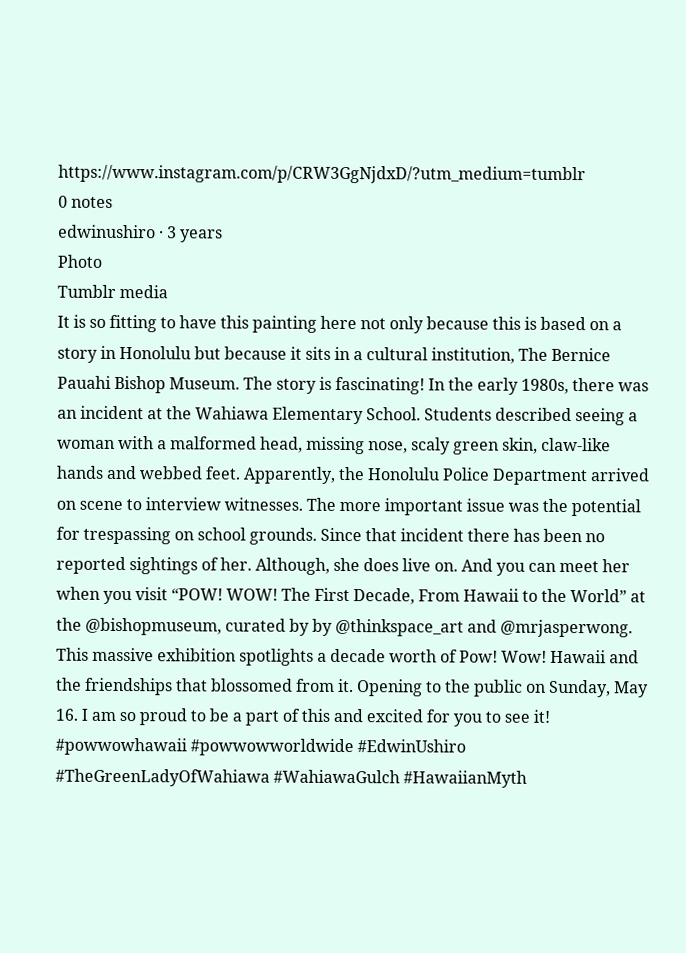https://www.instagram.com/p/CRW3GgNjdxD/?utm_medium=tumblr
0 notes
edwinushiro · 3 years
Photo
Tumblr media
It is so fitting to have this painting here not only because this is based on a story in Honolulu but because it sits in a cultural institution, The Bernice Pauahi Bishop Museum. The story is fascinating! In the early 1980s, there was an incident at the Wahiawa Elementary School. Students described seeing a woman with a malformed head, missing nose, scaly green skin, claw-like hands and webbed feet. Apparently, the Honolulu Police Department arrived on scene to interview witnesses. The more important issue was the potential for trespassing on school grounds. Since that incident there has been no reported sightings of her. Although, she does live on. And you can meet her when you visit “POW! WOW! The First Decade, From Hawaii to the World” at the @bishopmuseum, curated by by @thinkspace_art and @mrjasperwong. This massive exhibition spotlights a decade worth of Pow! Wow! Hawaii and the friendships that blossomed from it. Opening to the public on Sunday, May 16. I am so proud to be a part of this and excited for you to see it! #powwowhawaii #powwowworldwide #EdwinUshiro #TheGreenLadyOfWahiawa #WahiawaGulch #HawaiianMyth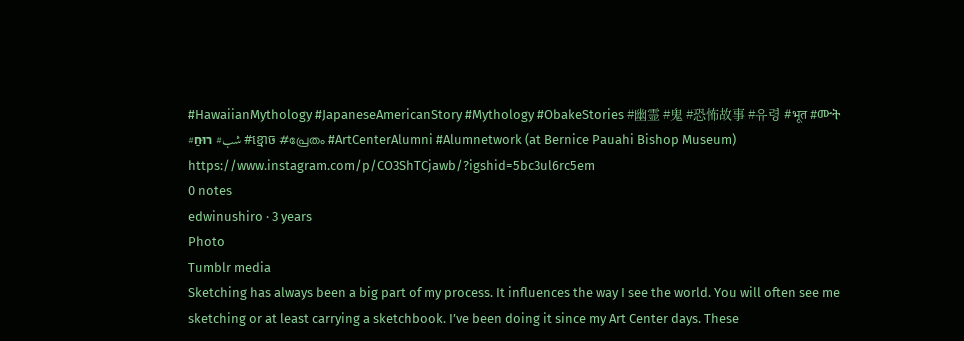#HawaiianMythology #JapaneseAmericanStory #Mythology #ObakeStories #幽霊 #鬼 #恐怖故事 #유령 #भूत #ሙት #شب# רוּחַ #ខ្មោច #പ്രേതം #ArtCenterAlumni #Alumnetwork (at Bernice Pauahi Bishop Museum) https://www.instagram.com/p/CO3ShTCjawb/?igshid=5bc3ul6rc5em
0 notes
edwinushiro · 3 years
Photo
Tumblr media
Sketching has always been a big part of my process. It influences the way I see the world. You will often see me sketching or at least carrying a sketchbook. I’ve been doing it since my Art Center days. These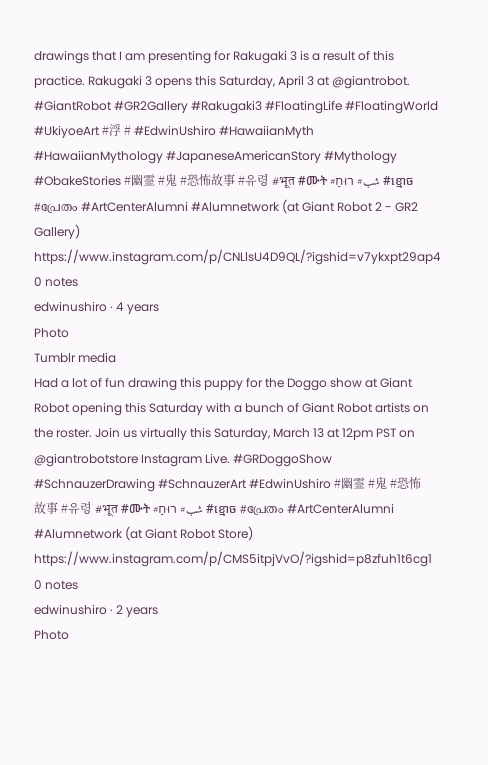drawings that I am presenting for Rakugaki 3 is a result of this practice. Rakugaki 3 opens this Saturday, April 3 at @giantrobot. #GiantRobot #GR2Gallery #Rakugaki3 #FloatingLife #FloatingWorld #UkiyoeArt #浮 # #EdwinUshiro #HawaiianMyth #HawaiianMythology #JapaneseAmericanStory #Mythology #ObakeStories #幽霊 #鬼 #恐怖故事 #유령 #भूत #ሙት #شب# רוּחַ #ខ្មោច #പ്രേതം #ArtCenterAlumni #Alumnetwork (at Giant Robot 2 - GR2 Gallery) https://www.instagram.com/p/CNLlsU4D9QL/?igshid=v7ykxpt29ap4
0 notes
edwinushiro · 4 years
Photo
Tumblr media
Had a lot of fun drawing this puppy for the Doggo show at Giant Robot opening this Saturday with a bunch of Giant Robot artists on the roster. Join us virtually this Saturday, March 13 at 12pm PST on @giantrobotstore Instagram Live. #GRDoggoShow #SchnauzerDrawing #SchnauzerArt #EdwinUshiro #幽霊 #鬼 #恐怖故事 #유령 #भूत #ሙት #شب# רוּחַ #ខ្មោច #പ്രേതം #ArtCenterAlumni #Alumnetwork (at Giant Robot Store) https://www.instagram.com/p/CMS5itpjVvO/?igshid=p8zfuh1t6cg1
0 notes
edwinushiro · 2 years
Photo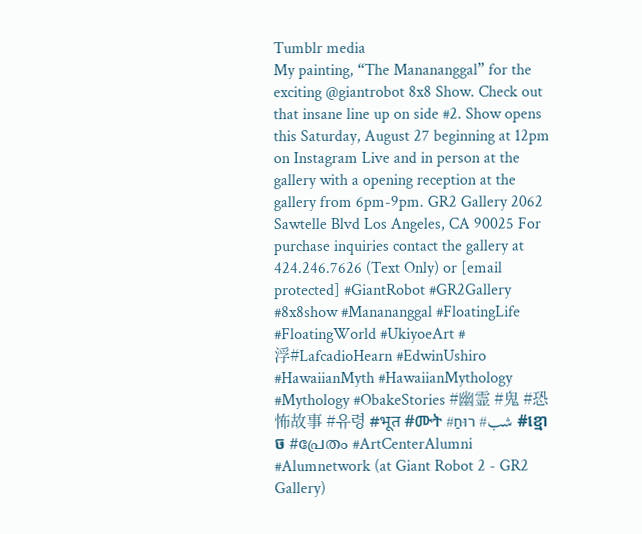Tumblr media
My painting, “The Manananggal” for the exciting @giantrobot 8x8 Show. Check out that insane line up on side #2. Show opens this Saturday, August 27 beginning at 12pm on Instagram Live and in person at the gallery with a opening reception at the gallery from 6pm-9pm. GR2 Gallery 2062 Sawtelle Blvd Los Angeles, CA 90025 For purchase inquiries contact the gallery at 424.246.7626 (Text Only) or [email protected] #GiantRobot #GR2Gallery #8x8show #Manananggal #FloatingLife #FloatingWorld #UkiyoeArt #浮#LafcadioHearn #EdwinUshiro #HawaiianMyth #HawaiianMythology #Mythology #ObakeStories #幽霊 #鬼 #恐怖故事 #유령 #भूत #ሙት #شب# רוּחַ #ខ្មោច #പ്രേതം #ArtCenterAlumni #Alumnetwork (at Giant Robot 2 - GR2 Gallery)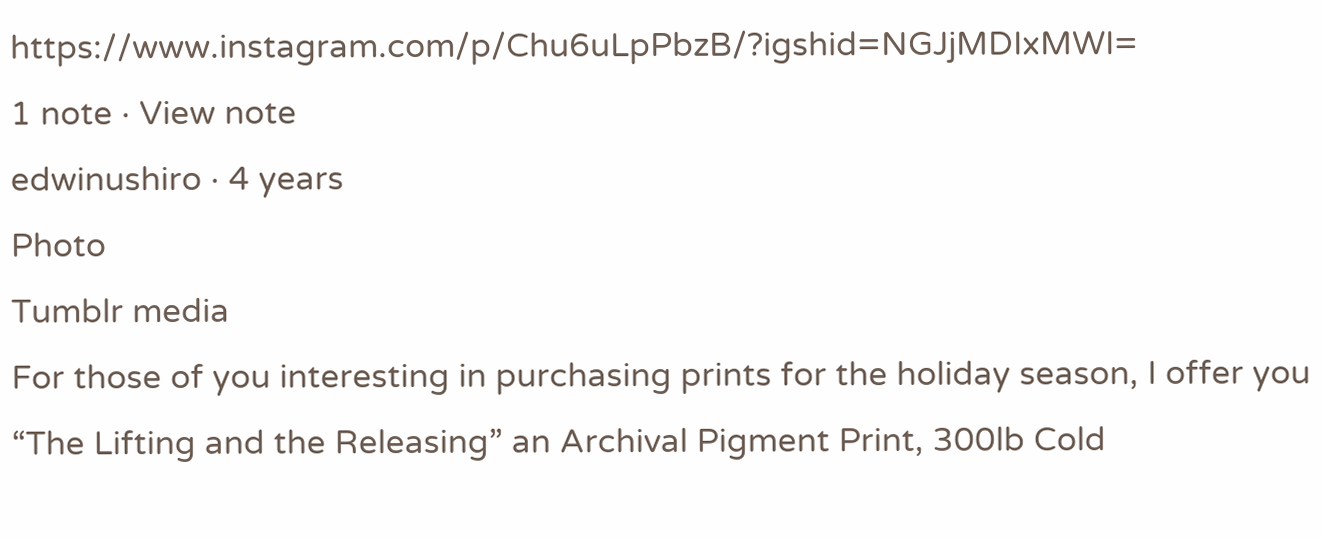https://www.instagram.com/p/Chu6uLpPbzB/?igshid=NGJjMDIxMWI=
1 note · View note
edwinushiro · 4 years
Photo
Tumblr media
For those of you interesting in purchasing prints for the holiday season, I offer you “The Lifting and the Releasing” an Archival Pigment Print, 300lb Cold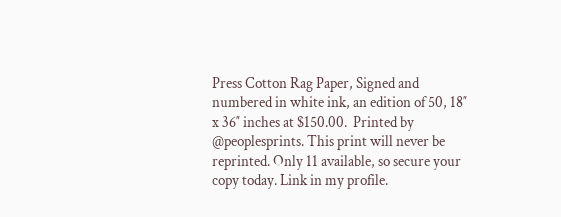Press Cotton Rag Paper, Signed and numbered in white ink, an edition of 50, 18″ x 36″ inches at $150.00.  Printed by @peoplesprints. This print will never be reprinted. Only 11 available, so secure your copy today. Link in my profile.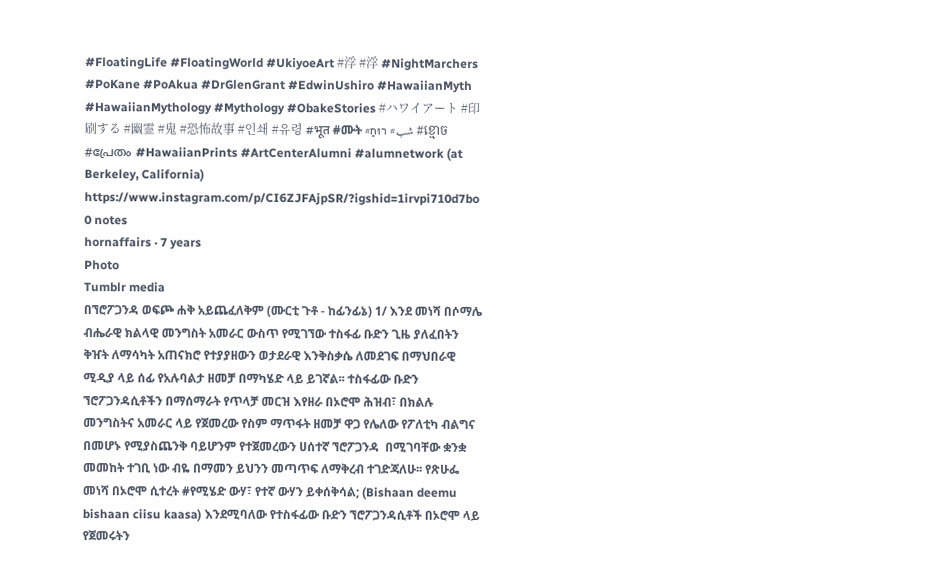#FloatingLife #FloatingWorld #UkiyoeArt #浮 #浮 #NightMarchers #PoKane #PoAkua #DrGlenGrant #EdwinUshiro #HawaiianMyth #HawaiianMythology #Mythology #ObakeStories #ハワイアート #印刷する #幽霊 #鬼 #恐怖故事 #인쇄 #유령 #भूत #ሙት #شب# רוּחַ #ខ្មោច #പ്രേതം #HawaiianPrints #ArtCenterAlumni #alumnetwork (at Berkeley, California) https://www.instagram.com/p/CI6ZJFAjpSR/?igshid=1irvpi710d7bo
0 notes
hornaffairs · 7 years
Photo
Tumblr media
በኘሮፖጋንዳ ወፍጮ ሐቅ አይጨፈለቅም (ሙርቲ ጉቶ - ከፊንፊኔ) 1/ እንደ መነሻ በሶማሌ ብሔራዊ ክልላዊ መንግስት አመራር ውስጥ የሚገኘው ተስፋፊ ቡድን ጊዜ ያለፈበትን ቅዠት ለማሳካት አጠናክሮ የተያያዘውን ወታደራዊ እንቅስቃሴ ለመደገፍ በማህበራዊ ሚዲያ ላይ ሰፊ የአሉባልታ ዘመቻ በማካሄድ ላይ ይገኛል፡፡ ተስፋፊው ቡድን ኘሮፖጋንዳሲቶችን በማሰማራት የጥላቻ መርዝ እየዘራ በኦሮሞ ሕዝብ፣ በክልሉ መንግስትና አመራር ላይ የጀመረው የስም ማጥፋት ዘመቻ ዋጋ የሌለው የፖለቲካ ብልግና በመሆኑ የሚያስጨንቅ ባይሆንም የተጀመረውን ሀሰተኛ ኘሮፖጋንዳ  በሚገባቸው ቋንቋ መመከት ተገቢ ነው ብዬ በማመን ይህንን መጣጥፍ ለማቅረብ ተገድጃለሁ፡፡ የጽሁፌ መነሻ በኦሮሞ ሲተረት #የሚሄድ ውሃ፣ የተኛ ውሃን ይቀሰቅሳል; (Bishaan deemu bishaan ciisu kaasa) እንደሚባለው የተስፋፊው ቡድን ኘሮፖጋንዳሲቶች በኦሮሞ ላይ የጀመሩትን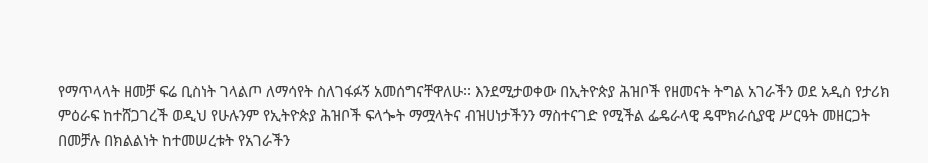የማጥላላት ዘመቻ ፍሬ ቢስነት ገላልጦ ለማሳየት ስለገፋፉኝ አመሰግናቸዋለሁ፡፡ እንደሚታወቀው በኢትዮጵያ ሕዝቦች የዘመናት ትግል አገራችን ወደ አዲስ የታሪክ ምዕራፍ ከተሸጋገረች ወዲህ የሁሉንም የኢትዮጵያ ሕዝቦች ፍላጐት ማሟላትና ብዝሀነታችንን ማስተናገድ የሚችል ፌዴራላዊ ዴሞክራሲያዊ ሥርዓት መዘርጋት በመቻሉ በክልልነት ከተመሠረቱት የአገራችን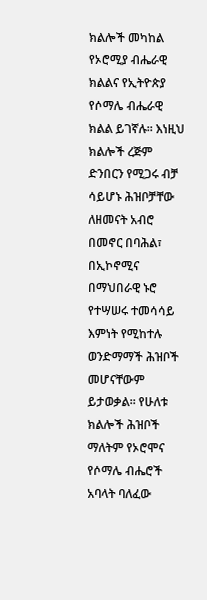ክልሎች መካከል የኦሮሚያ ብሔራዊ ክልልና የኢትዮጵያ የሶማሌ ብሔራዊ ክልል ይገኛሉ፡፡ እነዚህ ክልሎች ረጅም ድንበርን የሚጋሩ ብቻ ሳይሆኑ ሕዝቦቻቸው ለዘመናት አብሮ በመኖር በባሕል፣ በኢኮኖሚና በማህበራዊ ኑሮ የተሣሠሩ ተመሳሳይ እምነት የሚከተሉ ወንድማማች ሕዝቦች መሆናቸውም ይታወቃል፡፡ የሁለቱ ክልሎች ሕዝቦች ማለትም የኦሮሞና የሶማሌ ብሔሮች አባላት ባለፈው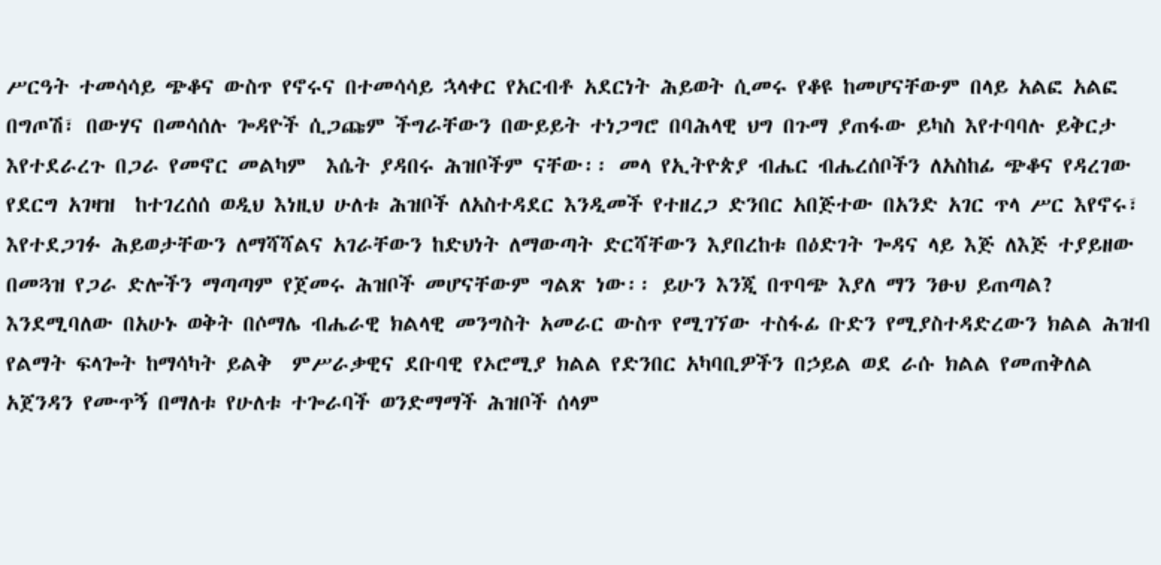ሥርዓት ተመሳሳይ ጭቆና ውስጥ የኖሩና በተመሳሳይ ኋላቀር የአርብቶ አደርነት ሕይወት ሲመሩ የቆዩ ከመሆናቸውም በላይ አልፎ አልፎ በግጦሽ፣ በውሃና በመሳሰሉ ጐዳዮች ሲጋጩም ችግራቸውን በውይይት ተነጋግሮ በባሕላዊ ህግ በጉማ ያጠፋው ይካስ እየተባባሉ ይቅርታ እየተደራረጉ በጋራ የመኖር መልካም  እሴት ያዳበሩ ሕዝቦችም ናቸው፡፡ መላ የኢትዮጵያ ብሔር ብሔረሰቦችን ለአስከፊ ጭቆና የዳረገው የደርግ አገዛዝ  ከተገረሰሰ ወዲህ እነዚህ ሁለቱ ሕዝቦች ለአስተዳደር እንዲመች የተዘረጋ ድንበር አበጅተው በአንድ አገር ጥላ ሥር እየኖሩ፣ እየተደጋገፉ ሕይወታቸውን ለማሻሻልና አገራቸውን ከድህነት ለማውጣት ድርሻቸውን እያበረከቱ በዕድገት ጐዳና ላይ እጅ ለእጅ ተያይዘው በመጓዝ የጋራ ድሎችን ማጣጣም የጀመሩ ሕዝቦች መሆናቸውም ግልጽ ነው፡፡ ይሁን እንጂ በጥባጭ እያለ ማን ንፁህ ይጠጣል? እንደሚባለው በአሁኑ ወቅት በሶማሌ ብሔራዊ ክልላዊ መንግስት አመራር ውስጥ የሚገኘው ተስፋፊ ቡድን የሚያስተዳድረውን ክልል ሕዝብ የልማት ፍላጐት ከማሳካት ይልቅ  ምሥራቃዊና ደቡባዊ የኦሮሚያ ክልል የድንበር አካባቢዎችን በኃይል ወደ ራሱ ክልል የመጠቅለል አጀንዳን የሙጥኝ በማለቱ የሁለቱ ተጐራባች ወንድማማች ሕዝቦች ሰላም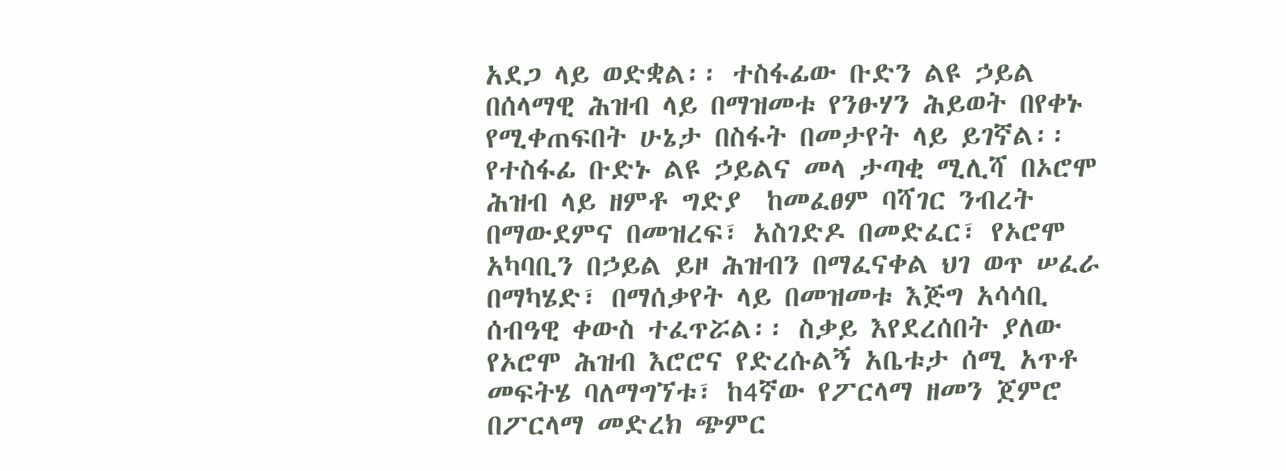አደጋ ላይ ወድቋል፡፡ ተስፋፊው ቡድን ልዩ ኃይል በሰላማዊ ሕዝብ ላይ በማዝመቱ የንፁሃን ሕይወት በየቀኑ የሚቀጠፍበት ሁኔታ በስፋት በመታየት ላይ ይገኛል፡፡ የተስፋፊ ቡድኑ ልዩ ኃይልና መላ ታጣቂ ሚሊሻ በኦሮሞ ሕዝብ ላይ ዘምቶ ግድያ  ከመፈፀም ባሻገር ንብረት በማውደምና በመዝረፍ፣ አስገድዶ በመድፈር፣ የኦሮሞ አካባቢን በኃይል ይዞ ሕዝብን በማፈናቀል ህገ ወጥ ሠፈራ በማካሄድ፣ በማሰቃየት ላይ በመዝመቱ እጅግ አሳሳቢ ሰብዓዊ ቀውስ ተፈጥሯል፡፡ ስቃይ እየደረሰበት ያለው የኦሮሞ ሕዝብ እሮሮና የድረሱልኝ አቤቱታ ሰሚ አጥቶ መፍትሄ ባለማግኘቱ፣ ከ4ኛው የፖርላማ ዘመን ጀምሮ በፖርላማ መድረክ ጭምር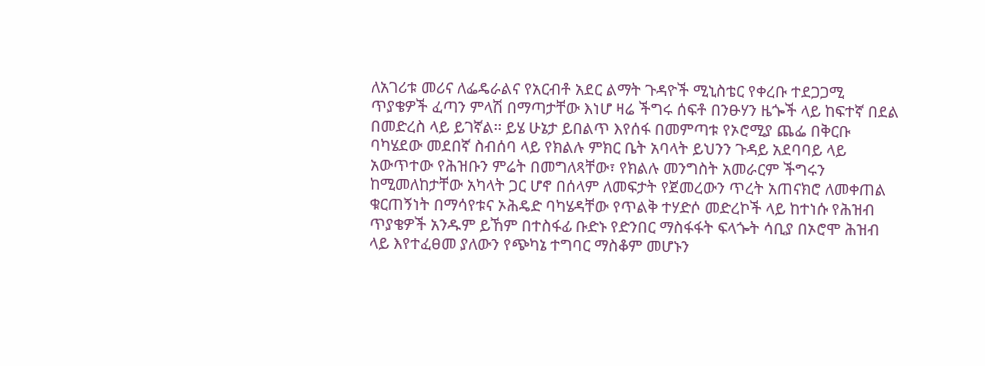ለአገሪቱ መሪና ለፌዴራልና የአርብቶ አደር ልማት ጉዳዮች ሚኒስቴር የቀረቡ ተደጋጋሚ ጥያቄዎች ፈጣን ምላሽ በማጣታቸው እነሆ ዛሬ ችግሩ ሰፍቶ በንፁሃን ዜጐች ላይ ከፍተኛ በደል በመድረስ ላይ ይገኛል፡፡ ይሄ ሁኔታ ይበልጥ እየሰፋ በመምጣቱ የኦሮሚያ ጨፌ በቅርቡ ባካሄደው መደበኛ ስብሰባ ላይ የክልሉ ምክር ቤት አባላት ይህንን ጉዳይ አደባባይ ላይ አውጥተው የሕዝቡን ምሬት በመግለጻቸው፣ የክልሉ መንግስት አመራርም ችግሩን ከሚመለከታቸው አካላት ጋር ሆኖ በሰላም ለመፍታት የጀመረውን ጥረት አጠናክሮ ለመቀጠል ቁርጠኝነት በማሳየቱና ኦሕዴድ ባካሄዳቸው የጥልቅ ተሃድሶ መድረኮች ላይ ከተነሱ የሕዝብ ጥያቄዎች አንዱም ይኸም በተስፋፊ ቡድኑ የድንበር ማስፋፋት ፍላጐት ሳቢያ በኦሮሞ ሕዝብ ላይ እየተፈፀመ ያለውን የጭካኔ ተግባር ማስቆም መሆኑን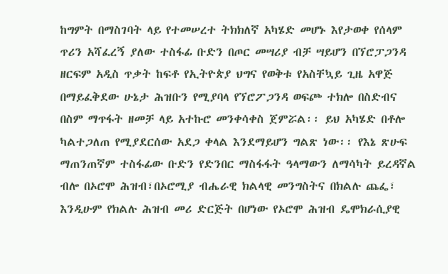ከግምት በማስገባት ላይ የተመሠረተ ትክክለኛ አካሄድ መሆኑ እየታወቀ የሰላም ጥሪን አሻፈረኝ ያለው ተስፋፊ ቡድን በጦር መሣሪያ ብቻ ሣይሆን በኘሮፓጋንዳ ዘርፍም አዲስ ጥቃት ከፍቶ የኢትዮጵያ ህግና የወቅቱ የአስቸኳይ ጊዜ አዋጅ በማይፈቅደው ሁኔታ ሕዝቡን የሚያባላ የኘሮፖጋንዳ ወፍጮ ተክሎ በስድብና በስም ማጥፋት ዘመቻ ላይ አተኩሮ መንቀሳቀስ ጀምሯል፡፡ ይህ አካሄድ በቶሎ ካልተጋለጠ የሚያደርሰው አደጋ ቀላል እንደማይሆን ግልጽ ነው፡፡ የእኔ ጽሁፍ ማጠንጠኛም ተስፋፊው ቡድን የድንበር ማስፋፋት ዓላማውን ለማሳካት ይረዳኛል ብሎ በኦሮሞ ሕዝብ፣በኦሮሚያ ብሔራዊ ክልላዊ መንግስትና በክልሉ ጨፌ፣ እንዲሁም የክልሉ ሕዝብ መሪ ድርጅት በሆነው የኦሮሞ ሕዝብ ዴሞክራሲያዊ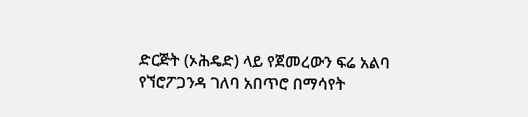ድርጅት (ኦሕዴድ) ላይ የጀመረውን ፍሬ አልባ የኘሮፖጋንዳ ገለባ አበጥሮ በማሳየት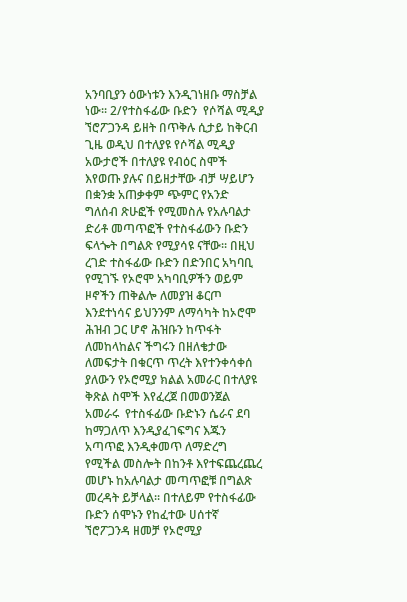አንባቢያን ዕውነቱን እንዲገነዘቡ ማስቻል ነው፡፡ 2/የተስፋፊው ቡድን  የሶሻል ሚዲያ  ኘሮፖጋንዳ ይዘት በጥቅሉ ሲታይ ከቅርብ ጊዜ ወዲህ በተለያዩ የሶሻል ሚዲያ አውታሮች በተለያዩ የብዕር ስሞች  እየወጡ ያሉና በይዘታቸው ብቻ ሣይሆን በቋንቋ አጠቃቀም ጭምር የአንድ ግለሰብ ጽሁፎች የሚመስሉ የአሉባልታ ድሪቶ መጣጥፎች የተስፋፊውን ቡድን ፍላጐት በግልጽ የሚያሳዩ ናቸው፡፡ በዚህ ረገድ ተስፋፊው ቡድን በድንበር አካባቢ የሚገኙ የኦሮሞ አካባቢዎችን ወይም ዞኖችን ጠቅልሎ ለመያዝ ቆርጦ እንደተነሳና ይህንንም ለማሳካት ከኦሮሞ ሕዝብ ጋር ሆኖ ሕዝቡን ከጥፋት ለመከላከልና ችግሩን በዘለቄታው ለመፍታት በቁርጥ ጥረት እየተንቀሳቀሰ ያለውን የኦሮሚያ ክልል አመራር በተለያዩ ቅጽል ስሞች እየፈረጀ በመወንጀል አመራሩ  የተስፋፊው ቡድኑን ሴራና ደባ ከማጋለጥ እንዲያፈገፍግና እጁን አጣጥፎ እንዲቀመጥ ለማድረግ የሚችል መስሎት በከንቶ እየተፍጨረጨረ መሆኑ ከአሉባልታ መጣጥፎቹ በግልጽ መረዳት ይቻላል፡፡ በተለይም የተስፋፊው ቡድን ሰሞኑን የከፈተው ሀሰተኛ ኘሮፖጋንዳ ዘመቻ የኦሮሚያ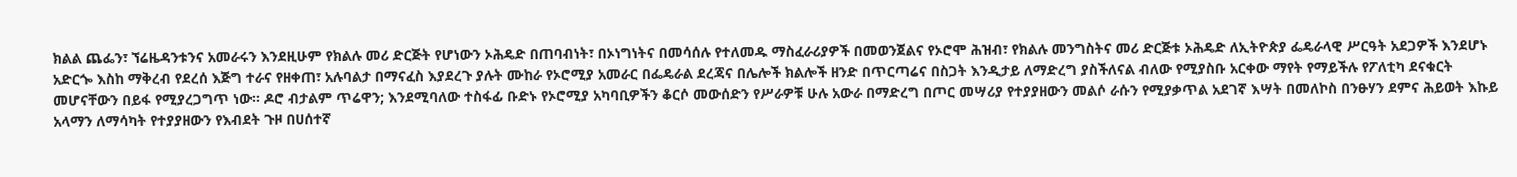ክልል ጨፌን፣ ኘሬዜዳንቱንና አመራሩን እንደዚሁም የክልሉ መሪ ድርጅት የሆነውን ኦሕዴድ በጠባብነት፣ በኦነግነትና በመሳሰሉ የተለመዱ ማስፈራሪያዎች በመወንጀልና የኦሮሞ ሕዝብ፣ የክልሉ መንግስትና መሪ ድርጅቱ ኦሕዴድ ለኢትዮጵያ ፌዴራላዊ ሥርዓት አደጋዎች እንደሆኑ አድርጐ እስከ ማቅረብ የደረሰ እጅግ ተራና የዘቀጠ፣ አሉባልታ በማናፈስ እያደረጉ ያሉት ሙከራ የኦሮሚያ አመራር በፌዴራል ደረጃና በሌሎች ክልሎች ዘንድ በጥርጣሬና በስጋት እንዲታይ ለማድረግ ያስችለናል ብለው የሚያስቡ አርቀው ማየት የማይችሉ የፖለቲካ ደናቁርት መሆናቸውን በይፋ የሚያረጋግጥ ነው፡፡ ዶሮ ብታልም ጥሬዋን; እንደሚባለው ተስፋፊ ቡድኑ የኦሮሚያ አካባቢዎችን ቆርሶ መውሰድን የሥራዎቹ ሁሉ አውራ በማድረግ በጦር መሣሪያ የተያያዘውን መልሶ ራሱን የሚያቃጥል አደገኛ እሣት በመለኮስ በንፁሃን ደምና ሕይወት እኩይ አላማን ለማሳካት የተያያዘውን የእብደት ጉዞ በሀሰተኛ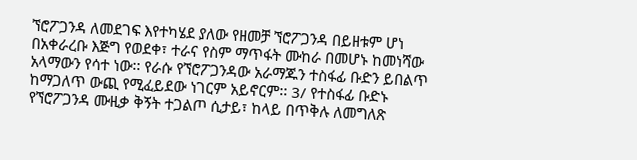ኘሮፖጋንዳ ለመደገፍ እየተካሄደ ያለው የዘመቻ ኘሮፖጋንዳ በይዘቱም ሆነ በአቀራረቡ እጅግ የወደቀ፣ ተራና የስም ማጥፋት ሙከራ በመሆኑ ከመነሻው አላማውን የሳተ ነው፡፡ የራሱ የኘሮፖጋንዳው አራማጁን ተስፋፊ ቡድን ይበልጥ ከማጋለጥ ውጪ የሚፈይደው ነገርም አይኖርም፡፡ 3/ የተስፋፊ ቡድኑ የኘሮፖጋንዳ ሙዚቃ ቅኝት ተጋልጦ ሲታይ፣ ከላይ በጥቅሉ ለመግለጽ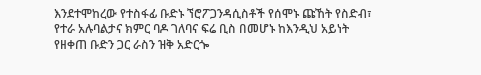እንደተሞከረው የተስፋፊ ቡድኑ ኘሮፖጋንዳሲስቶች የሰሞኑ ጩኸት የስድብ፣ የተራ አሉባልታና ክምር ባዶ ገለባና ፍሬ ቢስ በመሆኑ ከእንዲህ አይነት የዘቀጠ ቡድን ጋር ራስን ዝቅ አድርጐ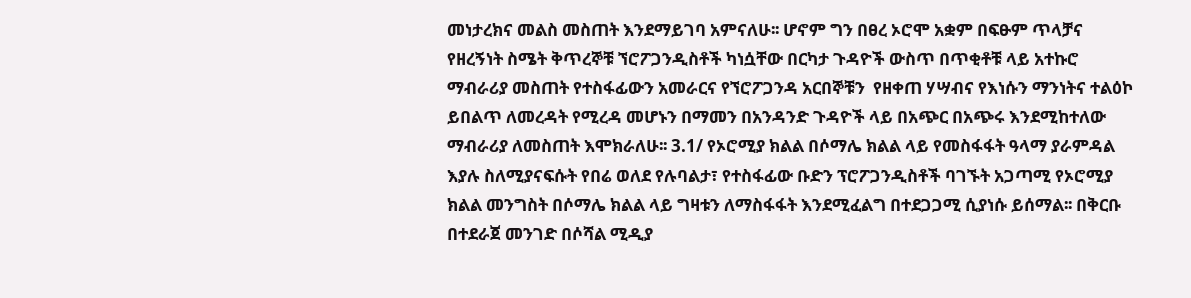መነታረክና መልስ መስጠት እንደማይገባ አምናለሁ፡፡ ሆኖም ግን በፀረ ኦሮሞ አቋም በፍፁም ጥላቻና የዘረኝነት ስሜት ቅጥረኞቹ ኘሮፖጋንዲስቶች ካነሷቸው በርካታ ጉዳዮች ውስጥ በጥቂቶቹ ላይ አተኩሮ ማብራሪያ መስጠት የተስፋፊውን አመራርና የኘሮፖጋንዳ አርበኞቹን  የዘቀጠ ሃሣብና የእነሱን ማንነትና ተልዕኮ ይበልጥ ለመረዳት የሚረዳ መሆኑን በማመን በአንዳንድ ጉዳዮች ላይ በአጭር በአጭሩ እንደሚከተለው ማብራሪያ ለመስጠት እሞክራለሁ፡፡ 3.1/ የኦሮሚያ ክልል በሶማሌ ክልል ላይ የመስፋፋት ዓላማ ያራምዳል እያሉ ስለሚያናፍሱት የበሬ ወለደ የሉባልታ፣ የተስፋፊው ቡድን ፕሮፖጋንዲስቶች ባገኙት አጋጣሚ የኦሮሚያ ክልል መንግስት በሶማሌ ክልል ላይ ግዛቱን ለማስፋፋት እንደሚፈልግ በተደጋጋሚ ሲያነሱ ይሰማል፡፡ በቅርቡ በተደራጀ መንገድ በሶሻል ሚዲያ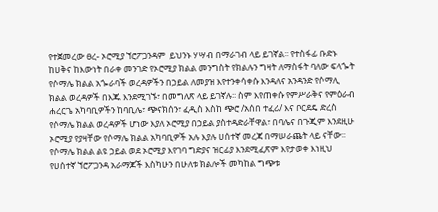የተጀመረው ፀረ- ኦሮሚያ ኘሮፖጋንዳም  ይህንኑ ሃሣብ በማራገብ ላይ ይገኛል፡፡ የተስፋፊ ቡድኑ ከሀቅና ከእውነት በራቀ መንገድ የኦሮሚያ ክልል መንግስት የክልሉን ግዛት ለማስፋት ባለው ፍላጐት የሶማሌ ክልል አጐራባች ወረዳዎችን በኃይል ለመያዝ እየተንቀሳቀሱ እንዳለና አንዳንድ የሶማሊ ክልል ወረዳዎች በእጁ እንደሚገኙ፣ በመግለጽ ላይ ይገኛሉ፡፡ ስም እየጠቀሱ የምሥራቅና የምዕራብ  ሐረርጌ አካባቢዎችን ከባቢሌ፣ ጭናክሰን፣ ፈዲስ እስከ ጭሮ /አሰበ ተፈሪ/ እና ቦርደዴ ድረስ የሶማሌ ክልል ወረዳዎች ሆነው እያለ ኦሮሚያ በኃይል ያስተዳድራቸዋል፣ በባሌና በጉጂም እንደዚሁ ኦሮሚያ የያዛቸው የሶማሌ ክልል አካባቢዎች አሉ እያሉ ሀሰተኛ መረጃ በማሠራጨት ላይ ናቸው፡፡ የሶማሌ ክልል ልዩ ኃይል ወደ ኦሮሚያ እየገባ ግድያና ዝርፊያ እንደሚፈጽም እየታወቀ እነዚህ የሀሰተኛ ኘሮፖጋንዳ አራማጆች እስካሁን በሁለቱ ክልሎች መካከል ግጭቱ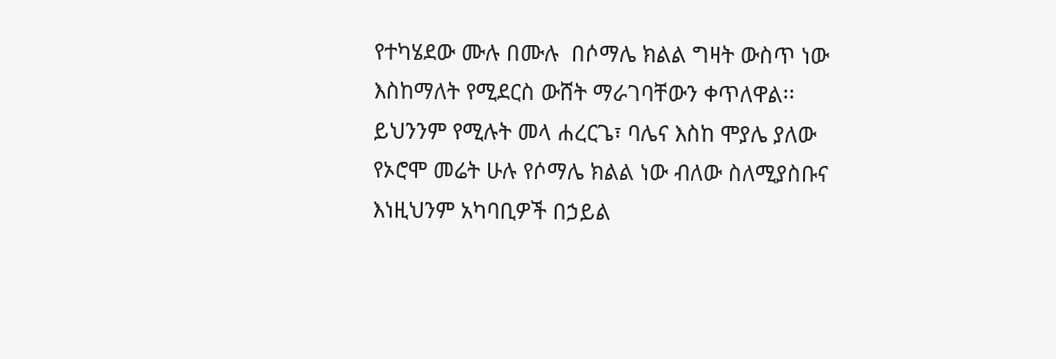የተካሄደው ሙሉ በሙሉ  በሶማሌ ክልል ግዛት ውስጥ ነው እስከማለት የሚደርስ ውሸት ማራገባቸውን ቀጥለዋል፡፡ ይህንንም የሚሉት መላ ሐረርጌ፣ ባሌና እስከ ሞያሌ ያለው የኦሮሞ መሬት ሁሉ የሶማሌ ክልል ነው ብለው ስለሚያስቡና እነዚህንም አካባቢዎች በኃይል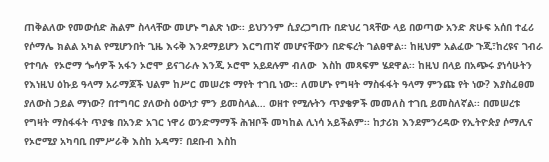ጠቅልለው የመውሰድ ሕልም ስላላቸው መሆኑ ግልጽ ነው፡፡ ይህንንም ሲያረጋግጡ በድህረ ገጻቸው ላይ በወጣው አንድ ጽሁፍ አሰበ ተፈሪ የሶማሌ ክልል አካል የሚሆንበት ጊዜ እሩቅ እንደማይሆን እርግጠኛ መሆናቸውን በድፍረት ገልፀዋል፡፡ ከዚህም አልፈው ጉጂ፣ከረዩና ገብራ የተባሉ  የኦሮማ ጐሳዎች አፋን ኦሮሞ ይናገራሉ እንጂ ኦሮሞ አይደሉም ብለው  እስከ መጻፍም ሄደዋል፡፡ ከዚህ በላይ በአጭሩ ያነሳሁትን የእነዚህ ዕኩይ ዓላማ አራማጆች ህልም ከሥር መሠረቱ ማየት ተገቢ ነው፡፡ ለመሆኑ የግዛት ማስፋፋት ዓላማ ምንጩ የት ነው? እያስፈፀመ ያለውስ ኃይል ማነው? በተግባር ያለውስ ዕውነታ ምን ይመስላል… ወዘተ የሚሉትን ጥያቄዎች መመለስ ተገቢ ይመስለኛል፡፡ በመሠረቱ የግዛት ማስፋፋት ጥያቄ በአንድ አገር ነዋሪ ወንድማማች ሕዝቦች መካከል ሊነሳ አይችልም፡፡ ከታሪክ እንደምንረዳው የኢትዮጵያ ሶማሊና የኦሮሚያ አካባቢ በምሥራቅ እስከ አዳማ፣ በደቡብ እስከ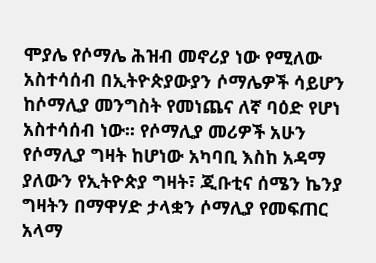ሞያሌ የሶማሌ ሕዝብ መኖሪያ ነው የሚለው አስተሳሰብ በኢትዮጵያውያን ሶማሌዎች ሳይሆን ከሶማሊያ መንግስት የመነጨና ለኛ ባዕድ የሆነ አስተሳሰብ ነው፡፡ የሶማሊያ መሪዎች አሁን የሶማሊያ ግዛት ከሆነው አካባቢ እስከ አዳማ ያለውን የኢትዮጵያ ግዛት፣ ጂቡቲና ሰሜን ኬንያ ግዛትን በማዋሃድ ታላቋን ሶማሊያ የመፍጠር አላማ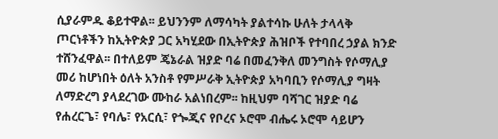ሲያራምዱ ቆይተዋል፡፡ ይህንንም ለማሳካት ያልተሳኩ ሁለት ታላላቅ ጦርነቶችን ከኢትዮጵያ ጋር አካሂደው በኢትዮጵያ ሕዝቦች የተባበረ ኃያል ክንድ ተሸንፈዋል፡፡ በተለይም ጄኔራል ዝያድ ባሬ በመፈንቅለ መንግስት የሶማሊያ መሪ ከሆነበት ዕለት አንስቶ የምሥራቅ ኢትዮጵያ አካባቢን የሶማሊያ ግዛት ለማድረግ ያላደረገው ሙከራ አልነበረም፡፡ ከዚህም ባሻገር ዝያድ ባሬ የሐረርጌ፣ የባሌ፣ የአርሲ፣ የጐጂና የቦረና ኦሮሞ ብሔሩ ኦሮሞ ሳይሆን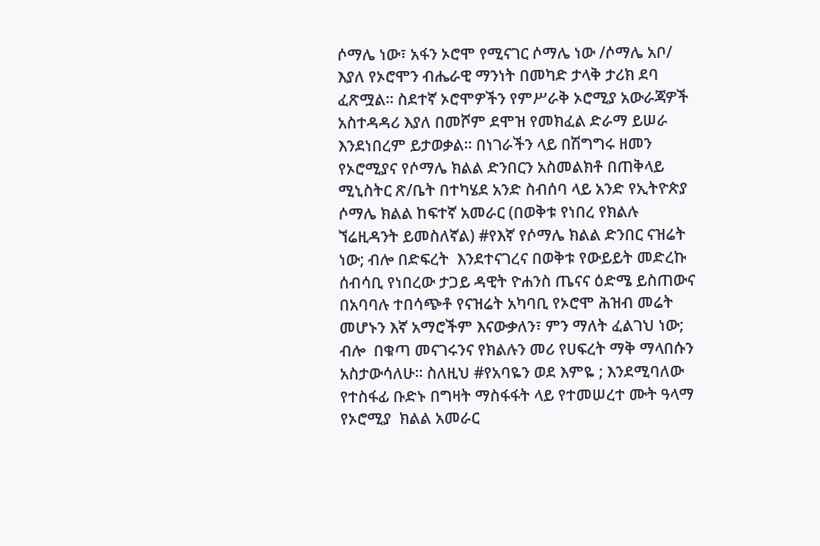ሶማሌ ነው፣ አፋን ኦሮሞ የሚናገር ሶማሌ ነው /ሶማሌ አቦ/ እያለ የኦሮሞን ብሔራዊ ማንነት በመካድ ታላቅ ታሪክ ደባ ፈጽሟል፡፡ ስደተኛ ኦሮሞዎችን የምሥራቅ ኦሮሚያ አውራጃዎች አስተዳዳሪ እያለ በመሾም ደሞዝ የመክፈል ድራማ ይሠራ እንደነበረም ይታወቃል፡፡ በነገራችን ላይ በሽግግሩ ዘመን የኦሮሚያና የሶማሌ ክልል ድንበርን አስመልክቶ በጠቅላይ ሚኒስትር ጽ/ቤት በተካሄደ አንድ ስብሰባ ላይ አንድ የኢትዮጵያ ሶማሌ ክልል ከፍተኛ አመራር (በወቅቱ የነበረ የክልሉ ኘሬዚዳንት ይመስለኛል) #የእኛ የሶማሌ ክልል ድንበር ናዝሬት ነው; ብሎ በድፍረት  እንደተናገረና በወቅቱ የውይይት መድረኩ ሰብሳቢ የነበረው ታጋይ ዳዊት ዮሐንስ ጤናና ዕድሜ ይስጠውና በአባባሉ ተበሳጭቶ የናዝሬት አካባቢ የኦሮሞ ሕዝብ መሬት መሆኑን እኛ አማሮችም እናውቃለን፣ ምን ማለት ፈልገህ ነው; ብሎ  በቁጣ መናገሩንና የክልሉን መሪ የሀፍረት ማቅ ማላበሱን አስታውሳለሁ፡፡ ስለዚህ #የአባዬን ወደ እምዬ ; እንደሚባለው የተስፋፊ ቡድኑ በግዛት ማስፋፋት ላይ የተመሠረተ ሙት ዓላማ  የኦሮሚያ  ክልል አመራር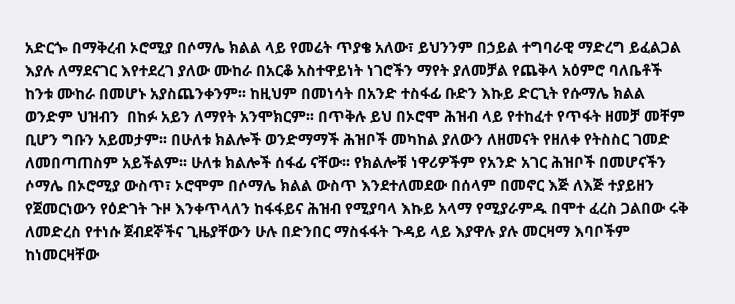አድርጐ በማቅረብ ኦሮሚያ በሶማሌ ክልል ላይ የመሬት ጥያቄ አለው፣ ይህንንም በኃይል ተግባራዊ ማድረግ ይፈልጋል እያሉ ለማደናገር እየተደረገ ያለው ሙከራ በአርቆ አስተዋይነት ነገሮችን ማየት ያለመቻል የጨቅላ አዕምሮ ባለቤቶች ከንቱ ሙከራ በመሆኑ አያስጨንቀንም፡፡ ከዚህም በመነሳት በአንድ ተስፋፊ ቡድን እኩይ ድርጊት የሱማሌ ክልል ወንድም ህዝብን  በከፉ አይን ለማየት አንሞክርም፡፡ በጥቅሉ ይህ በኦሮሞ ሕዝብ ላይ የተከፈተ የጥፋት ዘመቻ መቸም ቢሆን ግቡን አይመታም፡፡ በሁለቱ ክልሎች ወንድማማች ሕዝቦች መካከል ያለውን ለዘመናት የዘለቀ የትስስር ገመድ ለመበጣጠስም አይችልም፡፡ ሁለቱ ክልሎች ሰፋፊ ናቸው፡፡ የክልሎቹ ነዋሪዎችም የአንድ አገር ሕዝቦች በመሆናችን ሶማሌ በኦሮሚያ ውስጥ፣ ኦሮሞም በሶማሌ ክልል ውስጥ እንደተለመደው በሰላም በመኖር እጅ ለእጅ ተያይዘን የጀመርነውን የዕድገት ጉዞ እንቀጥላለን ከፋፋይና ሕዝብ የሚያባላ እኩይ አላማ የሚያራምዱ በሞተ ፈረስ ጋልበው ሩቅ ለመድረስ የተነሱ ጀብደኞችና ጊዜያቸውን ሁሉ በድንበር ማስፋፋት ጉዳይ ላይ እያዋሉ ያሉ መርዛማ እባቦችም ከነመርዛቸው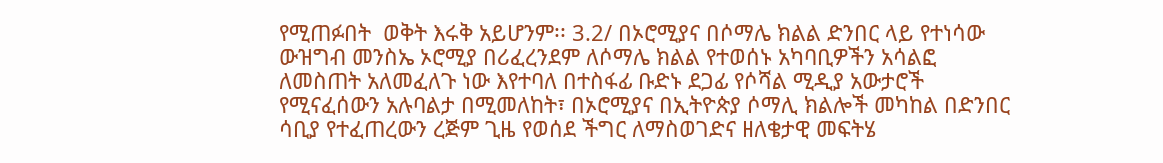የሚጠፉበት  ወቅት እሩቅ አይሆንም፡፡ 3.2/ በኦሮሚያና በሶማሌ ክልል ድንበር ላይ የተነሳው  ውዝግብ መንስኤ ኦሮሚያ በሪፈረንደም ለሶማሌ ክልል የተወሰኑ አካባቢዎችን አሳልፎ ለመስጠት አለመፈለጉ ነው እየተባለ በተስፋፊ ቡድኑ ደጋፊ የሶሻል ሚዲያ አውታሮች የሚናፈሰውን አሉባልታ በሚመለከት፣ በኦሮሚያና በኢትዮጵያ ሶማሊ ክልሎች መካከል በድንበር ሳቢያ የተፈጠረውን ረጅም ጊዜ የወሰደ ችግር ለማስወገድና ዘለቄታዊ መፍትሄ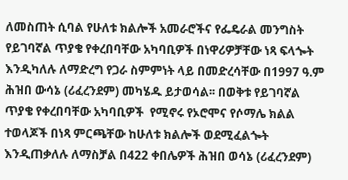ለመስጠት ሲባል የሁለቱ ክልሎች አመራሮችና የፌዴራል መንግስት የይገባኛል ጥያቄ የቀረበባቸው አካባቢዎች በነዋሪዎቻቸው ነጻ ፍላጐት እንዲካለሉ ለማድረግ የጋራ ስምምነት ላይ በመድረሳቸው በ1997 ዓ.ም ሕዝበ ውሳኔ (ሪፈረንደም) መካሄዱ ይታወሳል፡፡ በወቅቱ የይገባኛል ጥያቄ የቀረበባቸው አካባቢዎች  የሚኖሩ የኦሮሞና የሶማሌ ክልል ተወላጆች በነጻ ምርጫቸው ከሁለቱ ክልሎች ወደሚፈልጐት እንዲጠቃለሉ ለማስቻል በ422 ቀበሌዎች ሕዝበ ወሳኔ (ሪፈረንደም)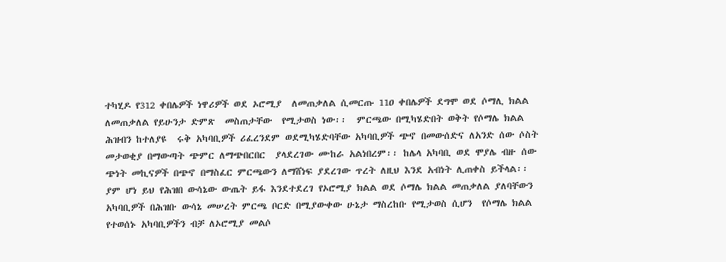ተካሂዶ የ312 ቀበሌዎች ነዋሪዎች ወደ ኦሮሚያ  ለመጠቃለል ሲመርጡ 11ዐ ቀበሌዎች ደግሞ ወደ ሶማሊ ክልል ለመጠቃለል የይሁንታ ድምጽ  መስጠታቸው  የሚታወስ ነው፡፡  ምርጫው በሚካሄድበት ወቅት የሶማሌ ክልል ሕዝብን ከተለያዩ  ሩቅ አካባቢዎች ሪፈረንደም ወደሚካሄድባቸው አካባቢዎች ጭኖ በመውሰድና ለአንድ ሰው ሶስት መታወቂያ በማውጣት ጭምር ለማጭበርበር  ያላደረገው ሙከራ አልነበረም፡፡ ከሌላ አካባቢ ወደ ሞያሌ ብዙ ሰው ጭነት መኪናዎች በጭኖ በማስፈር ምርጫውን ለማሸነፍ ያደረገው ጥረት ለዚህ እንደ አብነት ሊጠቀስ ይችላል፡፡ ያም ሆነ ይህ የሕዝበ ውሳኔው ውጤት ይፋ እንደተደረገ የኦሮሚያ ክልል ወደ ሶማሌ ክልል መጠቃለል ያለባቸውን አካባቢዎች በሕዝቡ ውሳኔ መሠረት ምርጫ ቦርድ በሚያውቀው ሁኔታ ማስረከቡ የሚታወስ ሲሆን  የሶማሌ ክልል የተወሰኑ አካባቢዎችን ብቻ ለኦሮሚያ መልሶ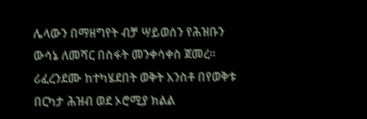ሌላውን በማዘግየት ብቻ ሣይወሰን የሕዝቡን ውሳኔ ለመሻር በስፋት መንቀሳቀስ ጀመረ፡፡ ሪፈረንደሙ ከተካሄደበት ወቅት አንስቶ በየወቅቱ  በርካታ ሕዝብ ወደ ኦሮሚያ ክልል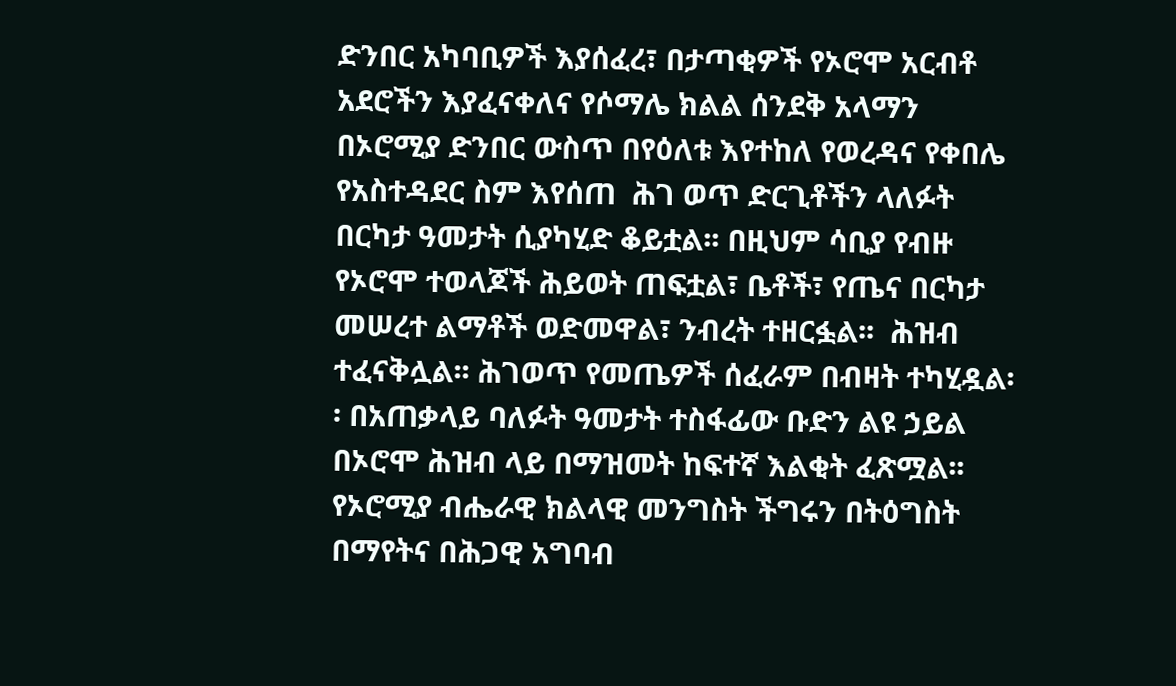ድንበር አካባቢዎች እያሰፈረ፣ በታጣቂዎች የኦሮሞ አርብቶ አደሮችን እያፈናቀለና የሶማሌ ክልል ሰንደቅ አላማን በኦሮሚያ ድንበር ውስጥ በየዕለቱ እየተከለ የወረዳና የቀበሌ የአስተዳደር ስም እየሰጠ  ሕገ ወጥ ድርጊቶችን ላለፉት በርካታ ዓመታት ሲያካሂድ ቆይቷል፡፡ በዚህም ሳቢያ የብዙ የኦሮሞ ተወላጆች ሕይወት ጠፍቷል፣ ቤቶች፣ የጤና በርካታ መሠረተ ልማቶች ወድመዋል፣ ንብረት ተዘርፏል፡፡  ሕዝብ  ተፈናቅሏል፡፡ ሕገወጥ የመጤዎች ሰፈራም በብዛት ተካሂዷል፡፡ በአጠቃላይ ባለፉት ዓመታት ተስፋፊው ቡድን ልዩ ኃይል በኦሮሞ ሕዝብ ላይ በማዝመት ከፍተኛ እልቂት ፈጽሟል፡፡ የኦሮሚያ ብሔራዊ ክልላዊ መንግስት ችግሩን በትዕግስት በማየትና በሕጋዊ አግባብ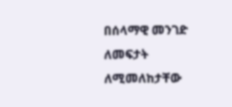በሰላማዊ መንገድ ለመፍታት ለሚመለከታቸው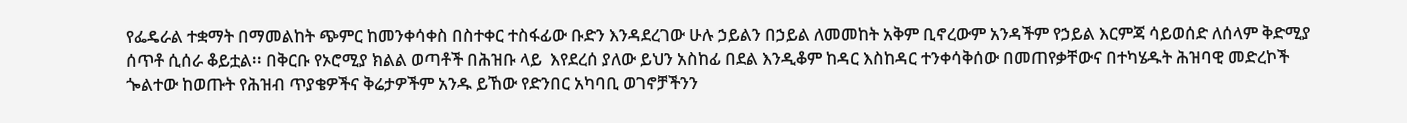የፌዴራል ተቋማት በማመልከት ጭምር ከመንቀሳቀስ በስተቀር ተስፋፊው ቡድን እንዳደረገው ሁሉ ኃይልን በኃይል ለመመከት አቅም ቢኖረውም አንዳችም የኃይል እርምጃ ሳይወሰድ ለሰላም ቅድሚያ ሰጥቶ ሲሰራ ቆይቷል፡፡ በቅርቡ የኦሮሚያ ክልል ወጣቶች በሕዝቡ ላይ  እየደረሰ ያለው ይህን አስከፊ በደል እንዲቆም ከዳር እስከዳር ተንቀሳቅሰው በመጠየቃቸውና በተካሄዱት ሕዝባዊ መድረኮች ጐልተው ከወጡት የሕዝብ ጥያቄዎችና ቅሬታዎችም አንዱ ይኸው የድንበር አካባቢ ወገኖቻችንን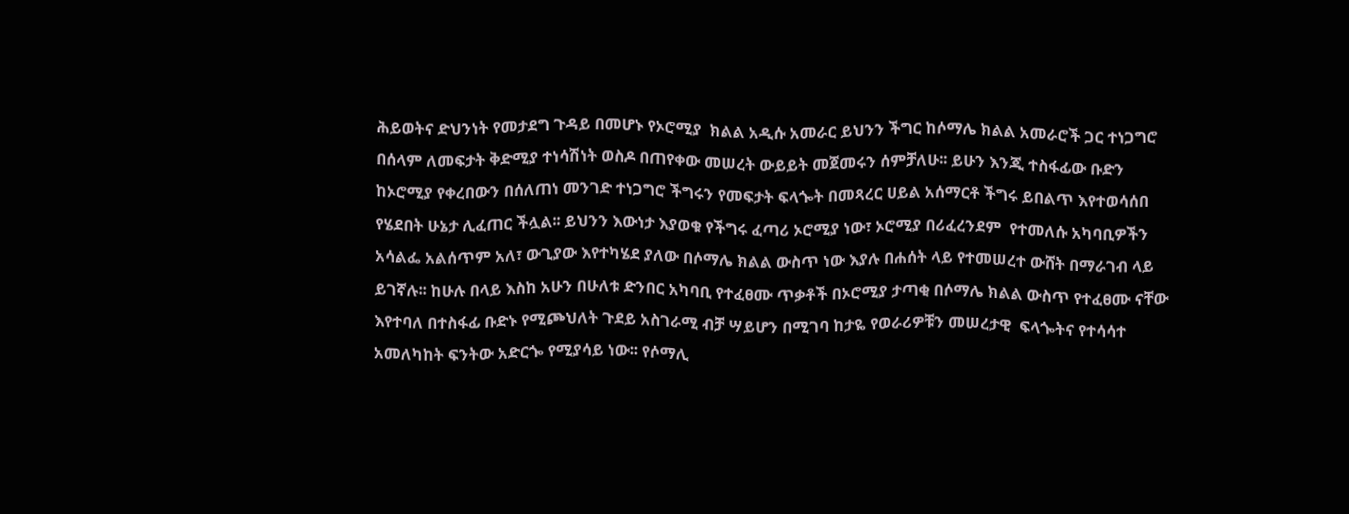ሕይወትና ድህንነት የመታደግ ጉዳይ በመሆኑ የኦሮሚያ  ክልል አዲሱ አመራር ይህንን ችግር ከሶማሌ ክልል አመራሮች ጋር ተነጋግሮ በሰላም ለመፍታት ቅድሚያ ተነሳሽነት ወስዶ በጠየቀው መሠረት ውይይት መጀመሩን ሰምቻለሁ፡፡ ይሁን እንጂ ተስፋፊው ቡድን ከኦሮሚያ የቀረበውን በሰለጠነ መንገድ ተነጋግሮ ችግሩን የመፍታት ፍላጐት በመጻረር ሀይል አሰማርቶ ችግሩ ይበልጥ እየተወሳሰበ የሄደበት ሁኔታ ሊፈጠር ችሏል፡፡ ይህንን እውነታ እያወቁ የችግሩ ፈጣሪ ኦሮሚያ ነው፣ ኦሮሚያ በሪፈረንደም  የተመለሱ አካባቢዎችን  አሳልፌ አልሰጥም አለ፣ ውጊያው እየተካሄደ ያለው በሶማሌ ክልል ውስጥ ነው እያሉ በሐሰት ላይ የተመሠረተ ውሸት በማራገብ ላይ ይገኛሉ፡፡ ከሁሉ በላይ እስከ አሁን በሁለቱ ድንበር አካባቢ የተፈፀሙ ጥቃቶች በኦሮሚያ ታጣቂ በሶማሌ ክልል ውስጥ የተፈፀሙ ናቸው እየተባለ በተስፋፊ ቡድኑ የሚጮህለት ጉደይ አስገራሚ ብቻ ሣይሆን በሚገባ ከታዬ የወራሪዎቹን መሠረታዊ  ፍላጐትና የተሳሳተ አመለካከት ፍንትው አድርጐ የሚያሳይ ነው፡፡ የሶማሊ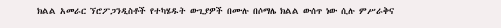ክልል አመራር ኘሮፖጋንዲስቶች የተካሄዱት ውጊያዎች በሙሉ በሶማሌ ክልል ውሰጥ ነው ሲሉ ምሥራቅና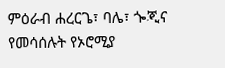ምዕራብ ሐረርጌ፣ ባሌ፣ ጐጂና የመሳሰሉት የኦሮሚያ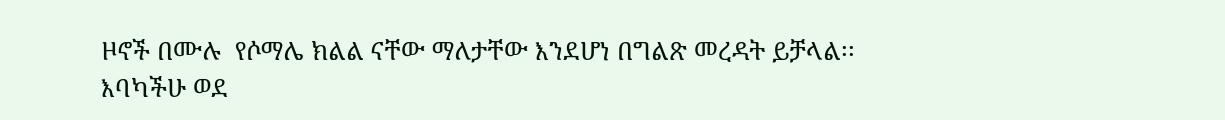ዞኖች በሙሉ  የሶማሌ ክልል ናቸው ማለታቸው እንደሆነ በግልጽ መረዳት ይቻላል፡፡ እባካችሁ ወደ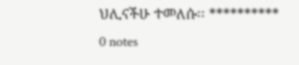ህሊናችሁ ተመለሱ፡፡ **********
0 notes